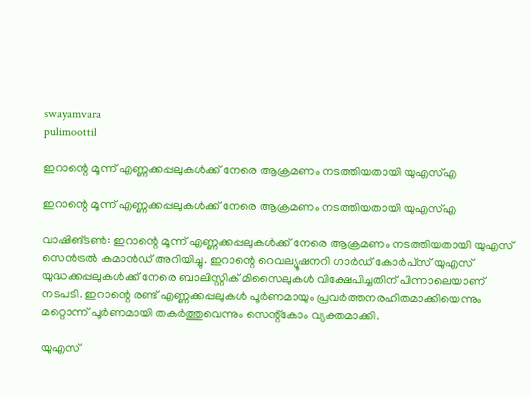swayamvara
pulimoottil

ഇറാന്റെ മൂന്ന് എണ്ണക്കപ്പലുകള്‍ക്ക് നേരെ ആക്രമണം നടത്തിയതായി യുഎസ്എ

ഇറാന്റെ മൂന്ന് എണ്ണക്കപ്പലുകള്‍ക്ക് നേരെ ആക്രമണം നടത്തിയതായി യുഎസ്എ

വാഷിങ്ടണ്‍: ഇറാന്റെ മൂന്ന് എണ്ണക്കപ്പലുകള്‍ക്ക് നേരെ ആക്രമണം നടത്തിയതായി യുഎസ് സെന്‍ട്രല്‍ കമാന്‍ഡ് അറിയിച്ചു. ഇറാന്റെ റെവല്യൂഷനറി ഗാര്‍ഡ് കോര്‍പ്‌സ് യുഎസ് യുദ്ധക്കപ്പലുകള്‍ക്ക് നേരെ ബാലിസ്റ്റിക് മിസൈലുകള്‍ വിക്ഷേപിച്ചതിന് പിന്നാലെയാണ് നടപടി. ഇറാന്റെ രണ്ട് എണ്ണക്കപ്പലുകള്‍ പൂര്‍ണമായും പ്രവര്‍ത്തനരഹിതമാക്കിയെന്നും മറ്റൊന്ന് പൂര്‍ണമായി തകര്‍ത്തുവെന്നും സെന്റ്‌കോം വ്യക്തമാക്കി.

യുഎസ്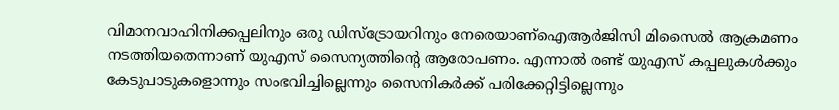വിമാനവാഹിനിക്കപ്പലിനും ഒരു ഡിസ്ട്രോയറിനും നേരെയാണ്‌ഐആര്‍ജിസി മിസൈല്‍ ആക്രമണം നടത്തിയതെന്നാണ് യുഎസ് സൈന്യത്തിന്റെ ആരോപണം. എന്നാല്‍ രണ്ട് യുഎസ് കപ്പലുകള്‍ക്കും കേടുപാടുകളൊന്നും സംഭവിച്ചില്ലെന്നും സൈനികര്‍ക്ക് പരിക്കേറ്റിട്ടില്ലെന്നും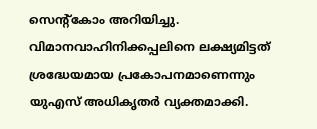സെന്റ്‌കോം അറിയിച്ചു. വിമാനവാഹിനിക്കപ്പലിനെ ലക്ഷ്യമിട്ടത് ശ്രദ്ധേയമായ പ്രകോപനമാണെന്നും യുഎസ് അധികൃതര്‍ വ്യക്തമാക്കി.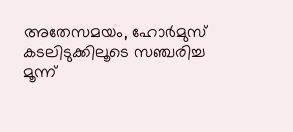അതേസമയം, ഹോര്‍മുസ് കടലിടുക്കിലൂടെ സഞ്ചരിച്ച മൂന്ന്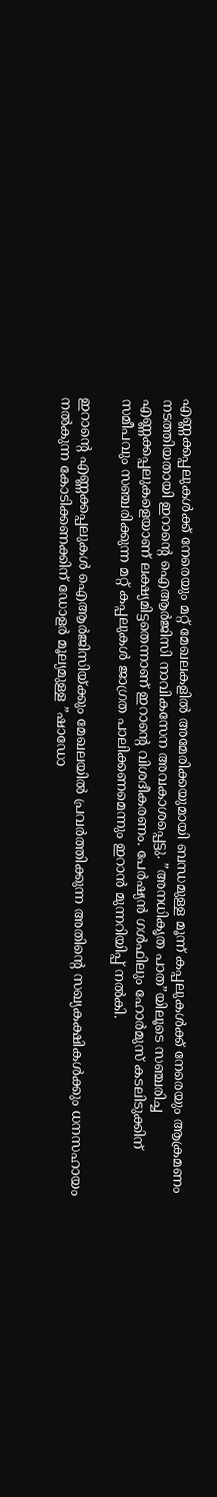എണ്ണക്കപ്പലുകള്‍ക്ക് നേരെയും മറ്റ് മേഖലകളില്‍ അമേരിക്കയുമായി ബന്ധമുള്ള മൂന്ന് കപ്പലുകള്‍ക്ക് നേരെയും ആക്രമണം നടത്തിയതായി ഇറാന്റെ ഐആര്‍ജിസി നാവികസേന അവകാശപ്പെട്ടു. ”അനധികൃത പാത”യിലൂടെ സഞ്ചരിച്ച എണ്ണക്കപ്പലുകളെയാണ് ലക്ഷ്യമിട്ടതെന്നാണ് ഇറാന്റെ വിശദീകരണം. പേര്‍ഷ്യന്‍ ഗള്‍ഫിലും ഹോര്‍മുസ് കടലിടുക്കിന് സമീപവും സഞ്ചരിക്കുന്ന മറ്റ് കപ്പലുകള്‍ ജാഗ്രത പാലിക്കണമെന്നും ഇറാന്‍ മുന്നറിയിപ്പ് നല്‍കി.

ഇറാന്റെ എണ്ണക്കപ്പലുകള്‍ ഐആര്‍ജിസിയ്ക്കും മേഖലയില്‍ പ്രവര്‍ത്തിക്കുന്ന അതിന്റെ സഖ്യകക്ഷികള്‍ക്കും ധനസഹായം നല്‍കുന്ന കോടിക്കണക്കിന് ഡോളര്‍ മൂല്യമുള്ള ”ഷാഡോ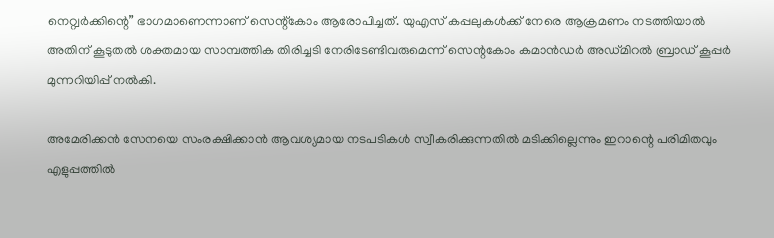നെറ്റ്വര്‍ക്കിന്റെ” ഭാഗമാണെന്നാണ് സെന്റ്‌കോം ആരോപിച്ചത്. യുഎസ് കപ്പലുകള്‍ക്ക് നേരെ ആക്രമണം നടത്തിയാല്‍ അതിന് കൂടുതല്‍ ശക്തമായ സാമ്പത്തിക തിരിച്ചടി നേരിടേണ്ടിവരുമെന്ന് സെന്റകോം കമാന്‍ഡര്‍ അഡ്മിറല്‍ ബ്രാഡ് കൂപ്പര്‍ മുന്നറിയിപ്പ് നല്‍കി.

അമേരിക്കന്‍ സേനയെ സംരക്ഷിക്കാന്‍ ആവശ്യമായ നടപടികള്‍ സ്വീകരിക്കുന്നതില്‍ മടിക്കില്ലെന്നും ഇറാന്റെ പരിമിതവും എളുപ്പത്തില്‍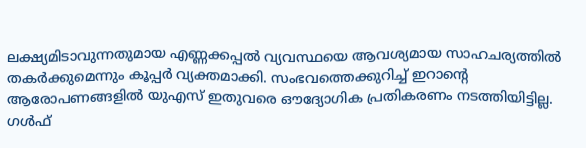ലക്ഷ്യമിടാവുന്നതുമായ എണ്ണക്കപ്പല്‍ വ്യവസ്ഥയെ ആവശ്യമായ സാഹചര്യത്തില്‍ തകര്‍ക്കുമെന്നും കൂപ്പര്‍ വ്യക്തമാക്കി. സംഭവത്തെക്കുറിച്ച് ഇറാന്റെ ആരോപണങ്ങളില്‍ യുഎസ് ഇതുവരെ ഔദ്യോഗിക പ്രതികരണം നടത്തിയിട്ടില്ല. ഗള്‍ഫ്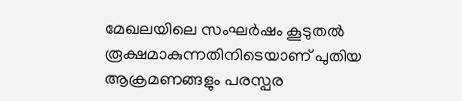മേഖലയിലെ സംഘര്‍ഷം കൂടുതല്‍ രൂക്ഷമാകുന്നതിനിടെയാണ് പുതിയ ആക്രമണങ്ങളും പരസ്പര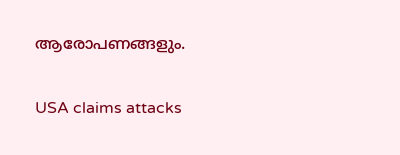ആരോപണങ്ങളും.

USA claims attacks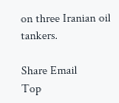on three Iranian oil tankers.

Share Email
Top